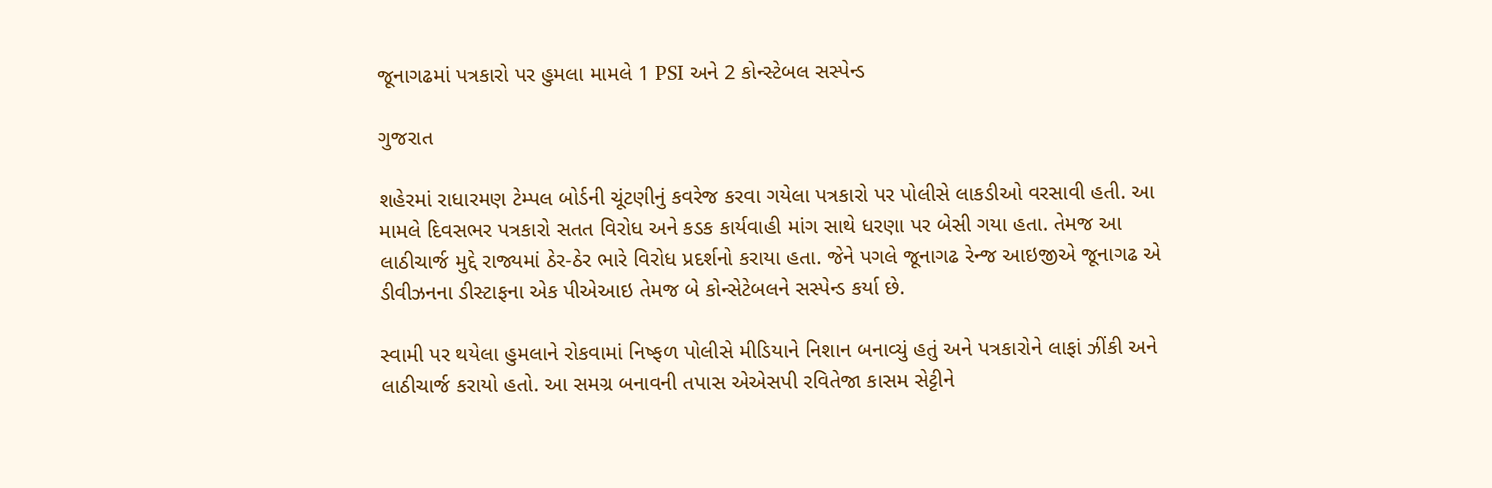જૂનાગઢમાં પત્રકારો પર હુમલા મામલે 1 PSI અને 2 કોન્સ્ટેબલ સસ્પેન્ડ

ગુજરાત

શહેરમાં રાધારમણ ટેમ્પલ બોર્ડની ચૂંટણીનું કવરેજ કરવા ગયેલા પત્રકારો પર પોલીસે લાકડીઓ વરસાવી હતી. આ મામલે દિવસભર પત્રકારો સતત વિરોધ અને કડક કાર્યવાહી માંગ સાથે ધરણા પર બેસી ગયા હતા. તેમજ આ લાઠીચાર્જ મુદ્દે રાજ્યમાં ઠેર-ઠેર ભારે વિરોધ પ્રદર્શનો કરાયા હતા. જેને પગલે જૂનાગઢ રેન્જ આઇજીએ જૂનાગઢ એ ડીવીઝનના ડીસ્ટાફના એક પીએઆઇ તેમજ બે કોન્સેટેબલને સસ્પેન્ડ કર્યા છે.

સ્વામી પર થયેલા હુમલાને રોકવામાં નિષ્ફળ પોલીસે મીડિયાને નિશાન બનાવ્યું હતું અને પત્રકારોને લાફાં ઝીંકી અને લાઠીચાર્જ કરાયો હતો. આ સમગ્ર બનાવની તપાસ એએસપી રવિતેજા કાસમ સેટ્ટીને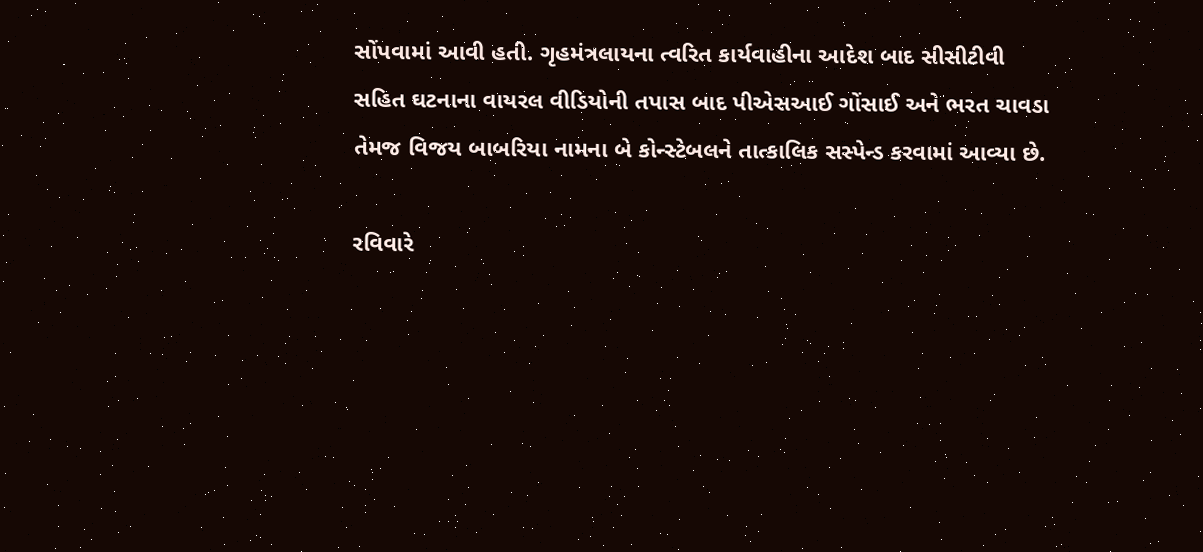સોંપવામાં આવી હતી. ગૃહમંત્રલાયના ત્વરિત કાર્યવાહીના આદેશ બાદ સીસીટીવી સહિત ઘટનાના વાયરલ વીડિયોની તપાસ બાદ પીએસઆઈ ગોંસાઈ અને ભરત ચાવડા તેમજ વિજય બાબરિયા નામના બે કોન્સ્ટેબલને તાત્કાલિક સસ્પેન્ડ કરવામાં આવ્યા છે.

રવિવારે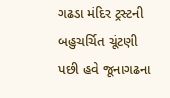ગઢડા મંદિર ટ્રસ્ટની બહુચર્ચિત ચૂંટણી પછી હવે જૂનાગઢના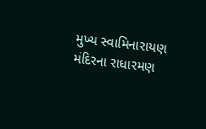મુખ્ય સ્વામિનારાયણ મંદિરના રાધારમણ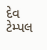દેવ ટેમ્પલ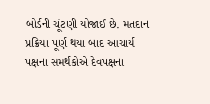બોર્ડની ચૂંટણી યોજાઈ છે. મતદાન પ્રક્રિયા પૂર્ણ થયા બાદ આચાર્ય પક્ષના સમર્થકોએ દેવપક્ષના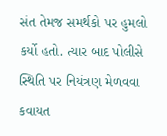સંત તેમજ સમર્થકો પર હુમલો કર્યો હતો. ત્યાર બાદ પોલીસે સ્થિતિ પર નિયંત્રણ મેળવવા કવાયત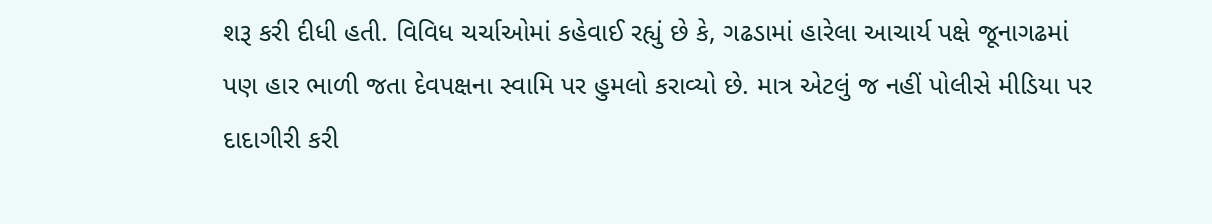શરૂ કરી દીધી હતી. વિવિધ ચર્ચાઓમાં કહેવાઈ રહ્યું છે કે, ગઢડામાં હારેલા આચાર્ય પક્ષે જૂનાગઢમાં પણ હાર ભાળી જતા દેવપક્ષના સ્વામિ પર હુમલો કરાવ્યો છે. માત્ર એટલું જ નહીં પોલીસે મીડિયા પર દાદાગીરી કરી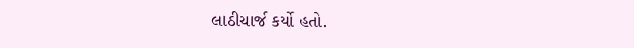લાઠીચાર્જ કર્યો હતો.